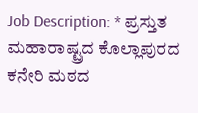Job Description: * ಪ್ರಸ್ತುತ ಮಹಾರಾಷ್ಟ್ರದ ಕೊಲ್ಲಾಪುರದ ಕನೇರಿ ಮಠದ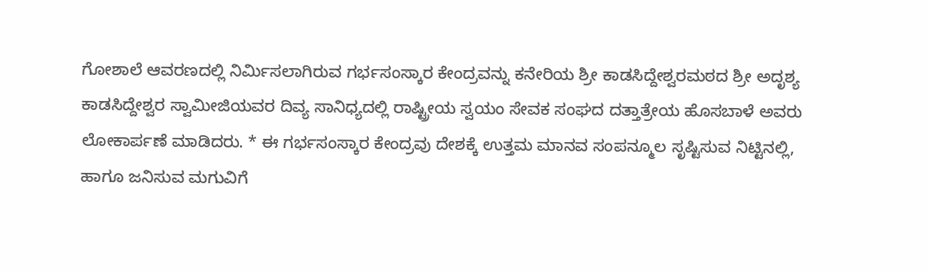ಗೋಶಾಲೆ ಆವರಣದಲ್ಲಿ ನಿರ್ಮಿಸಲಾಗಿರುವ ಗರ್ಭಸಂಸ್ಕಾರ ಕೇಂದ್ರವನ್ನು ಕನೇರಿಯ ಶ್ರೀ ಕಾಡಸಿದ್ದೇಶ್ವರಮಠದ ಶ್ರೀ ಅದೃಶ್ಯ ಕಾಡಸಿದ್ದೇಶ್ವರ ಸ್ವಾಮೀಜಿಯವರ ದಿವ್ಯ ಸಾನಿಧ್ಯದಲ್ಲಿ ರಾಷ್ಟ್ರೀಯ ಸ್ವಯಂ ಸೇವಕ ಸಂಘದ ದತ್ತಾತ್ರೇಯ ಹೊಸಬಾಳೆ ಅವರು ಲೋಕಾರ್ಪಣೆ ಮಾಡಿದರು. * ಈ ಗರ್ಭಸಂಸ್ಕಾರ ಕೇಂದ್ರವು ದೇಶಕ್ಕೆ ಉತ್ತಮ ಮಾನವ ಸಂಪನ್ಮೂಲ ಸೃಷ್ಟಿಸುವ ನಿಟ್ಟಿನಲ್ಲಿ, ಹಾಗೂ ಜನಿಸುವ ಮಗುವಿಗೆ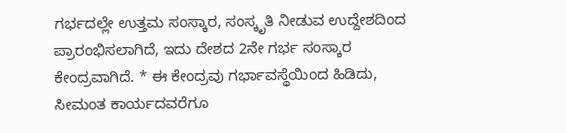ಗರ್ಭದಲ್ಲೇ ಉತ್ತಮ ಸಂಸ್ಕಾರ, ಸಂಸ್ಕೃತಿ ನೀಡುವ ಉದ್ದೇಶದಿಂದ ಪ್ರಾರಂಭಿಸಲಾಗಿದೆ, ಇದು ದೇಶದ 2ನೇ ಗರ್ಭ ಸಂಸ್ಕಾರ ಕೇಂದ್ರವಾಗಿದೆ. * ಈ ಕೇಂದ್ರವು ಗರ್ಭಾವಸ್ಥೆಯಿಂದ ಹಿಡಿದು, ಸೀಮಂತ ಕಾರ್ಯದವರೆಗೂ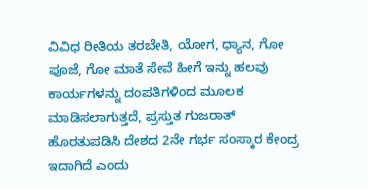ವಿವಿಧ ರೀತಿಯ ತರಬೇತಿ, ಯೋಗ, ಧ್ಯಾನ, ಗೋ ಪೂಜೆ, ಗೋ ಮಾತೆ ಸೇವೆ ಹೀಗೆ ಇನ್ನು ಹಲವು ಕಾರ್ಯಗಳನ್ನು ದಂಪತಿಗಳಿಂದ ಮೂಲಕ ಮಾಡಿಸಲಾಗುತ್ತದೆ, ಪ್ರಸ್ತುತ ಗುಜರಾತ್ ಹೊರತುಪಡಿಸಿ ದೇಶದ 2ನೇ ಗರ್ಭ ಸಂಸ್ಕಾರ ಕೇಂದ್ರ ಇದಾಗಿದೆ ಎಂದು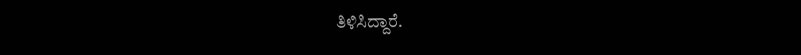ತಿಳಿಸಿದ್ದಾರೆ.